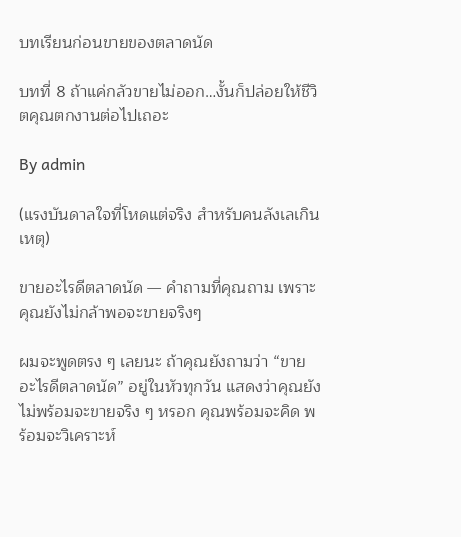บทเรียนก่อนขายของตลาดนัด

บทที่ 8 ถ้าแค่กลัวขายไม่ออก…งั้นก็ปล่อยให้ชีวิตคุณตกงานต่อไปเถอะ

By admin

(แรงบันดาลใจที่โหดแต่จริง สำหรับคนลังเลเกินเหตุ)

ขายอะไรดีตลาดนัด — คำถามที่คุณถาม เพราะคุณยังไม่กล้าพอจะขายจริงๆ

ผมจะพูดตรง ๆ เลยนะ ถ้าคุณยังถามว่า “ขายอะไรดีตลาดนัด” อยู่ในหัวทุกวัน แสดงว่าคุณยังไม่พร้อมจะขายจริง ๆ หรอก คุณพร้อมจะคิด พร้อมจะวิเคราะห์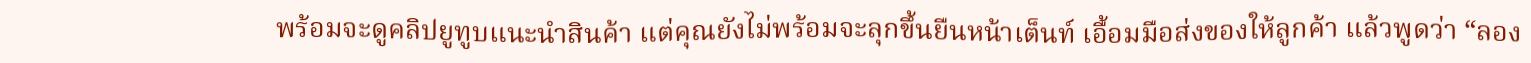พร้อมจะดูคลิปยูทูบแนะนำสินค้า แต่คุณยังไม่พร้อมจะลุกขึ้นยืนหน้าเต็นท์ เอื้อมมือส่งของให้ลูกค้า แล้วพูดว่า “ลอง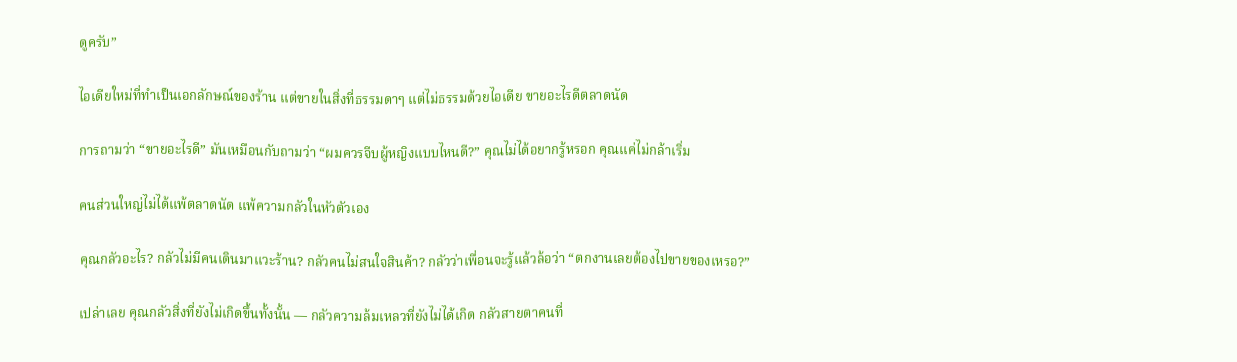ดูครับ”

ไอเดียใหม่ที่ทำเป็นเอกลักษณ์ของร้าน แต่ขายในสิ่งที่ธรรมดาๆ แต่ไม่ธรรมด้วยไอเดีย ขายอะไรดีตลาดนัด

การถามว่า “ขายอะไรดี” มันเหมือนกับถามว่า “ผมควรจีบผู้หญิงแบบไหนดี?” คุณไม่ได้อยากรู้หรอก คุณแค่ไม่กล้าเริ่ม

คนส่วนใหญ่ไม่ได้แพ้ตลาดนัด แพ้ความกลัวในหัวตัวเอง

คุณกลัวอะไร? กลัวไม่มีคนเดินมาแวะร้าน? กลัวคนไม่สนใจสินค้า? กลัวว่าเพื่อนจะรู้แล้วล้อว่า “ตกงานเลยต้องไปขายของเหรอ?”

เปล่าเลย คุณกลัวสิ่งที่ยังไม่เกิดขึ้นทั้งนั้น — กลัวความล้มเหลวที่ยังไม่ได้เกิด กลัวสายตาคนที่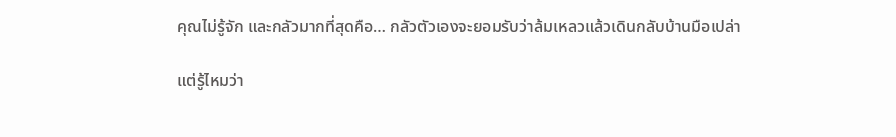คุณไม่รู้จัก และกลัวมากที่สุดคือ… กลัวตัวเองจะยอมรับว่าล้มเหลวแล้วเดินกลับบ้านมือเปล่า

แต่รู้ไหมว่า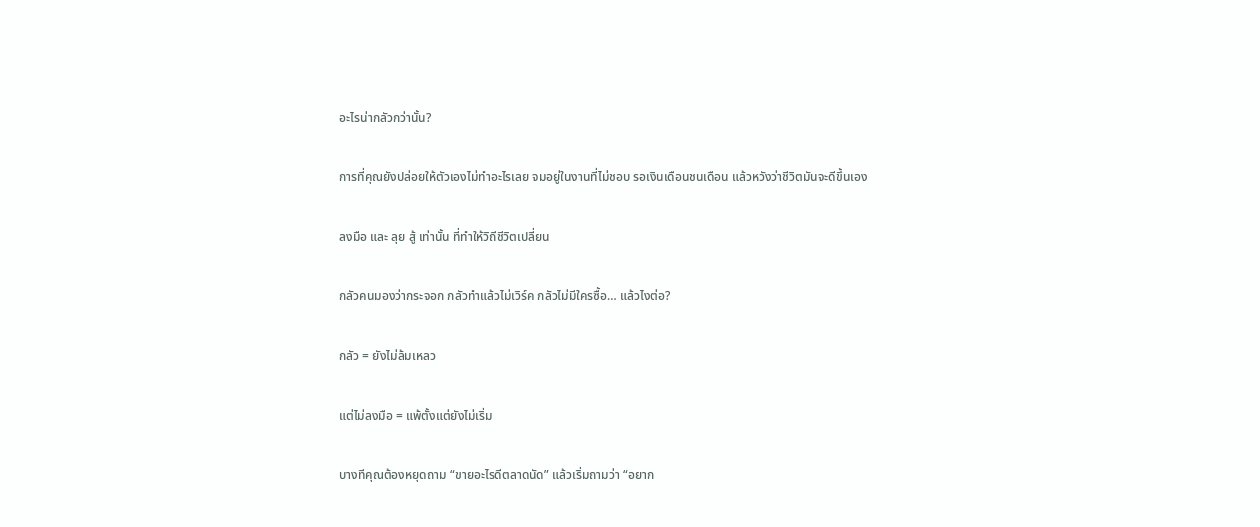อะไรน่ากลัวกว่านั้น?

การที่คุณยังปล่อยให้ตัวเองไม่ทำอะไรเลย จมอยู่ในงานที่ไม่ชอบ รอเงินเดือนชนเดือน แล้วหวังว่าชีวิตมันจะดีขึ้นเอง

ลงมือ และ ลุย สู้ เท่านั้น ที่ทำให้วิถีชีวิตเปลี่ยน

กลัวคนมองว่ากระจอก กลัวทำแล้วไม่เวิร์ค กลัวไม่มีใครซื้อ… แล้วไงต่อ?

กลัว = ยังไม่ล้มเหลว

แต่ไม่ลงมือ = แพ้ตั้งแต่ยังไม่เริ่ม

บางทีคุณต้องหยุดถาม “ขายอะไรดีตลาดนัด” แล้วเริ่มถามว่า “อยาก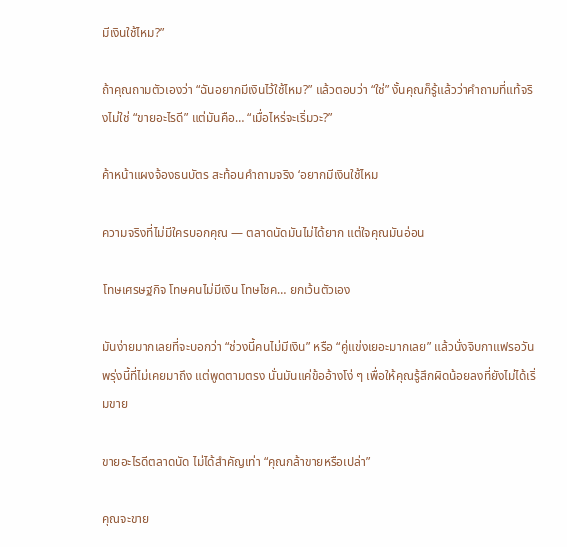มีเงินใช้ไหม?”

ถ้าคุณถามตัวเองว่า “ฉันอยากมีเงินไว้ใช้ไหม?” แล้วตอบว่า “ใช่” งั้นคุณก็รู้แล้วว่าคำถามที่แท้จริงไม่ใช่ “ขายอะไรดี” แต่มันคือ… “เมื่อไหร่จะเริ่มวะ?”

ค้าหน้าแผงจ้องธนบัตร สะท้อนคำถามจริง ‘อยากมีเงินใช้ไหม

ความจริงที่ไม่มีใครบอกคุณ — ตลาดนัดมันไม่ได้ยาก แต่ใจคุณมันอ่อน

โทษเศรษฐกิจ โทษคนไม่มีเงิน โทษโชค… ยกเว้นตัวเอง

มันง่ายมากเลยที่จะบอกว่า “ช่วงนี้คนไม่มีเงิน” หรือ “คู่แข่งเยอะมากเลย” แล้วนั่งจิบกาแฟรอวันพรุ่งนี้ที่ไม่เคยมาถึง แต่พูดตามตรง นั่นมันแค่ข้ออ้างโง่ ๆ เพื่อให้คุณรู้สึกผิดน้อยลงที่ยังไม่ได้เริ่มขาย

ขายอะไรดีตลาดนัด ไม่ได้สำคัญเท่า “คุณกล้าขายหรือเปล่า”

คุณจะขาย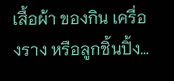เสื้อผ้า ของกิน เครื่องราง หรือลูกชิ้นปิ้ง…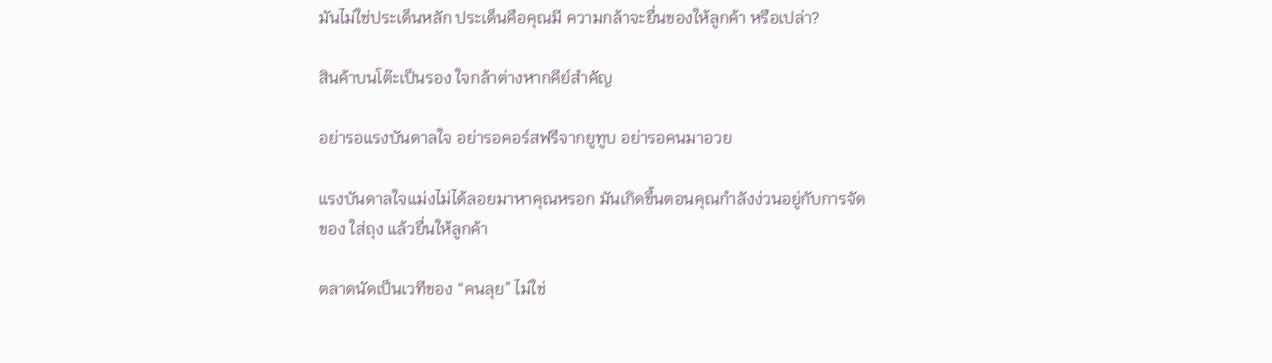มันไม่ใช่ประเด็นหลัก ประเด็นคือคุณมี ความกล้าจะยื่นของให้ลูกค้า หรือเปล่า?

สินค้าบนโต๊ะเป็นรอง ใจกล้าต่างหากคีย์สำคัญ

อย่ารอแรงบันดาลใจ อย่ารอคอร์สฟรีจากยูทูบ อย่ารอคนมาอวย

แรงบันดาลใจแม่งไม่ได้ลอยมาหาคุณหรอก มันเกิดขึ้นตอนคุณกำลังง่วนอยู่กับการจัดของ ใส่ถุง แล้วยื่นให้ลูกค้า

ตลาดนัดเป็นเวทีของ “คนลุย” ไม่ใช่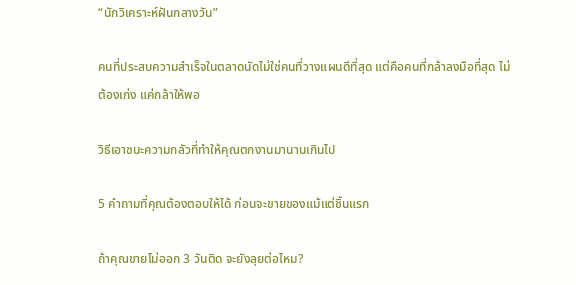“นักวิเคราะห์ฝันกลางวัน”

คนที่ประสบความสำเร็จในตลาดนัดไม่ใช่คนที่วางแผนดีที่สุด แต่คือคนที่กล้าลงมือที่สุด ไม่ต้องเก่ง แค่กล้าให้พอ

วิธีเอาชนะความกลัวที่ทำให้คุณตกงานมานานเกินไป

5 คำถามที่คุณต้องตอบให้ได้ ก่อนจะขายของแม้แต่ชิ้นแรก

ถ้าคุณขายไม่ออก 3 วันติด จะยังลุยต่อไหม?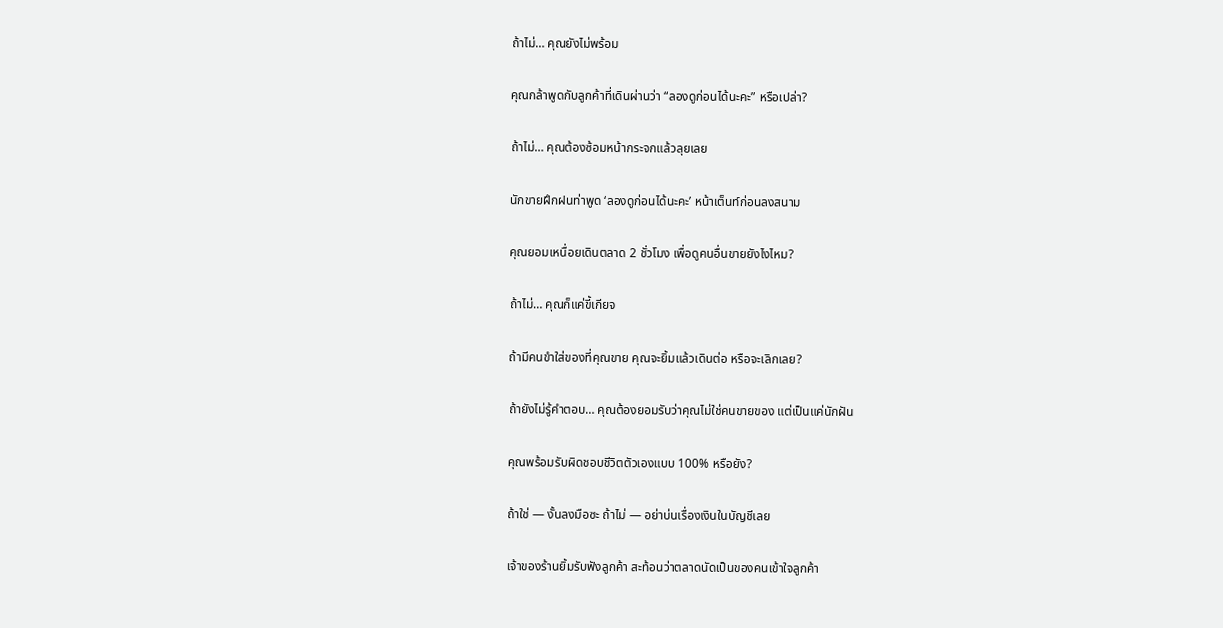ถ้าไม่… คุณยังไม่พร้อม

คุณกล้าพูดกับลูกค้าที่เดินผ่านว่า “ลองดูก่อนได้นะคะ” หรือเปล่า?

ถ้าไม่… คุณต้องซ้อมหน้ากระจกแล้วลุยเลย

นักขายฝึกฝนท่าพูด ‘ลองดูก่อนได้นะคะ’ หน้าเต็นท์ก่อนลงสนาม

คุณยอมเหนื่อยเดินตลาด 2 ชั่วโมง เพื่อดูคนอื่นขายยังไงไหม?

ถ้าไม่… คุณก็แค่ขี้เกียจ

ถ้ามีคนขำใส่ของที่คุณขาย คุณจะยิ้มแล้วเดินต่อ หรือจะเลิกเลย?

ถ้ายังไม่รู้คำตอบ… คุณต้องยอมรับว่าคุณไม่ใช่คนขายของ แต่เป็นแค่นักฝัน

คุณพร้อมรับผิดชอบชีวิตตัวเองแบบ 100% หรือยัง?

ถ้าใช่ — งั้นลงมือซะ ถ้าไม่ — อย่าบ่นเรื่องเงินในบัญชีเลย

เจ้าของร้านยิ้มรับฟังลูกค้า สะท้อนว่าตลาดนัดเป็นของคนเข้าใจลูกค้า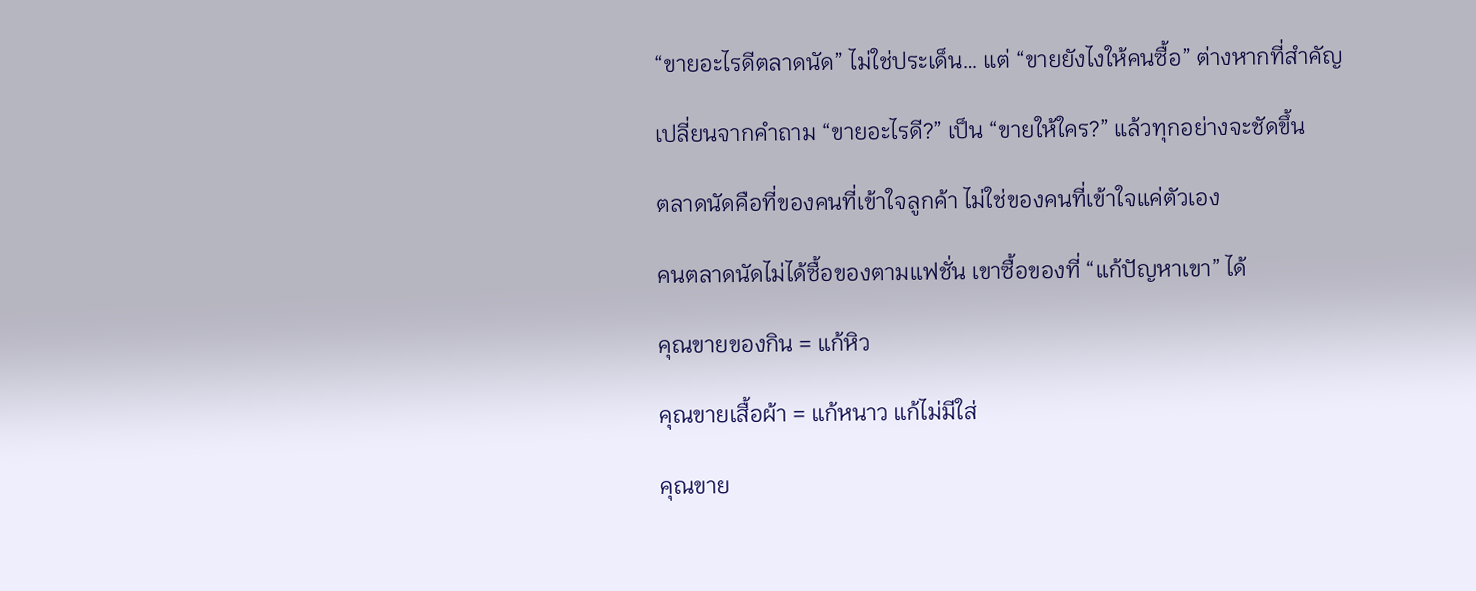“ขายอะไรดีตลาดนัด” ไม่ใช่ประเด็น… แต่ “ขายยังไงให้คนซื้อ” ต่างหากที่สำคัญ

เปลี่ยนจากคำถาม “ขายอะไรดี?” เป็น “ขายให้ใคร?” แล้วทุกอย่างจะชัดขึ้น

ตลาดนัดคือที่ของคนที่เข้าใจลูกค้า ไม่ใช่ของคนที่เข้าใจแค่ตัวเอง

คนตลาดนัดไม่ได้ซื้อของตามแฟชั่น เขาซื้อของที่ “แก้ปัญหาเขา” ได้

คุณขายของกิน = แก้หิว

คุณขายเสื้อผ้า = แก้หนาว แก้ไม่มีใส่

คุณขาย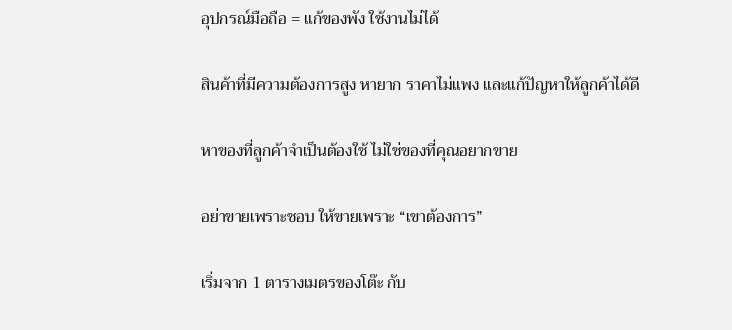อุปกรณ์มือถือ = แก้ของพัง ใช้งานไม่ได้

สินค้าที่มีความต้องการสูง หายาก ราคาไม่แพง และแก้ปัญหาให้ลูกค้าได้ดี

หาของที่ลูกค้าจำเป็นต้องใช้ ไม่ใช่ของที่คุณอยากขาย

อย่าขายเพราะชอบ ให้ขายเพราะ “เขาต้องการ”

เริ่มจาก 1 ตารางเมตรของโต๊ะ กับ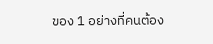ของ 1 อย่างที่คนต้อง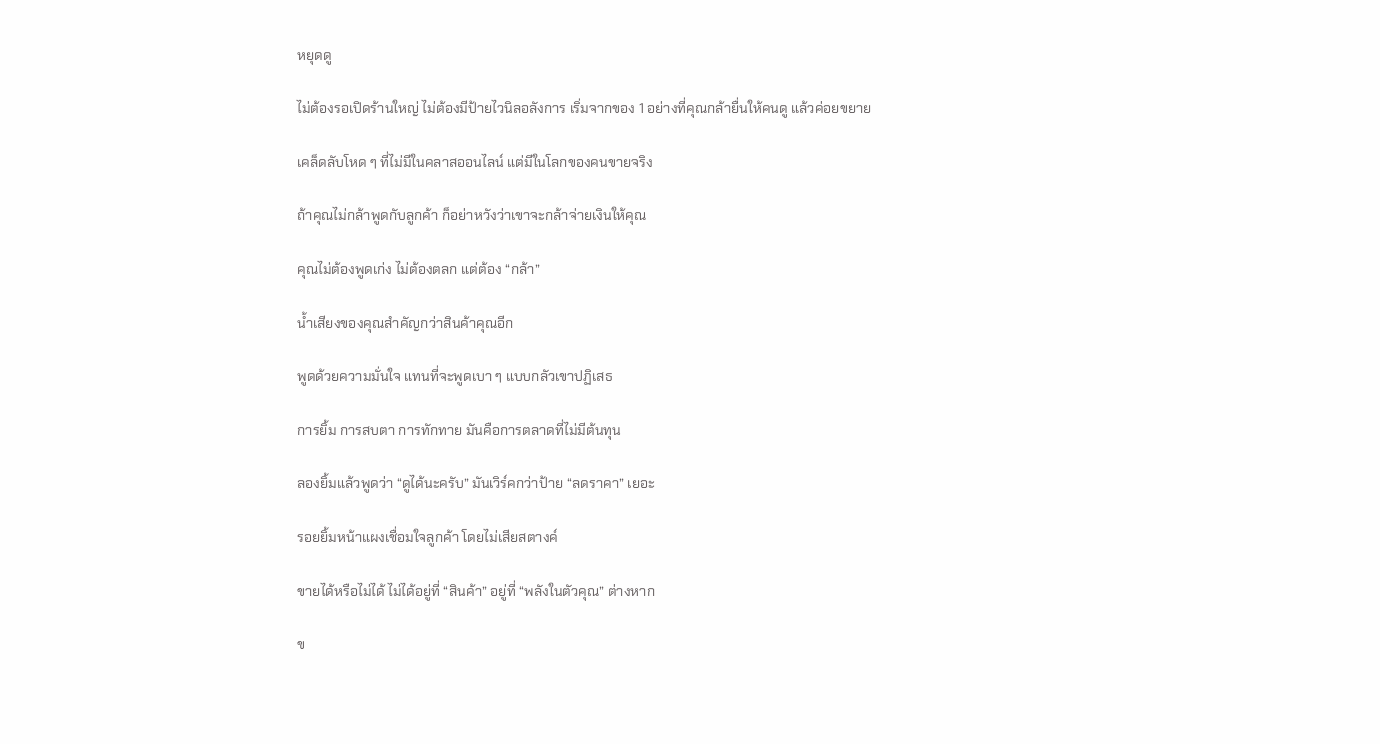หยุดดู

ไม่ต้องรอเปิดร้านใหญ่ ไม่ต้องมีป้ายไวนิลอลังการ เริ่มจากของ 1 อย่างที่คุณกล้ายื่นให้คนดู แล้วค่อยขยาย

เคล็ดลับโหด ๆ ที่ไม่มีในคลาสออนไลน์ แต่มีในโลกของคนขายจริง

ถ้าคุณไม่กล้าพูดกับลูกค้า ก็อย่าหวังว่าเขาจะกล้าจ่ายเงินให้คุณ

คุณไม่ต้องพูดเก่ง ไม่ต้องตลก แต่ต้อง “กล้า”

น้ำเสียงของคุณสำคัญกว่าสินค้าคุณอีก

พูดด้วยความมั่นใจ แทนที่จะพูดเบา ๆ แบบกลัวเขาปฏิเสธ

การยิ้ม การสบตา การทักทาย มันคือการตลาดที่ไม่มีต้นทุน

ลองยิ้มแล้วพูดว่า “ดูได้นะครับ” มันเวิร์คกว่าป้าย “ลดราคา” เยอะ

รอยยิ้มหน้าแผงเชื่อมใจลูกค้า โดยไม่เสียสตางค์

ขายได้หรือไม่ได้ ไม่ได้อยู่ที่ “สินค้า” อยู่ที่ “พลังในตัวคุณ” ต่างหาก

ข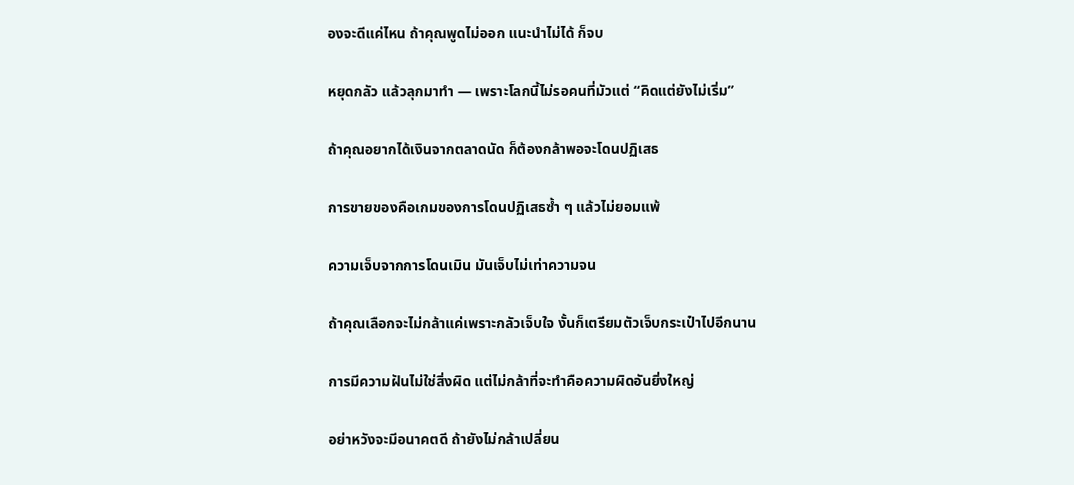องจะดีแค่ไหน ถ้าคุณพูดไม่ออก แนะนำไม่ได้ ก็จบ

หยุดกลัว แล้วลุกมาทำ — เพราะโลกนี้ไม่รอคนที่มัวแต่ “คิดแต่ยังไม่เริ่ม”

ถ้าคุณอยากได้เงินจากตลาดนัด ก็ต้องกล้าพอจะโดนปฏิเสธ

การขายของคือเกมของการโดนปฏิเสธซ้ำ ๆ แล้วไม่ยอมแพ้

ความเจ็บจากการโดนเมิน มันเจ็บไม่เท่าความจน

ถ้าคุณเลือกจะไม่กล้าแค่เพราะกลัวเจ็บใจ งั้นก็เตรียมตัวเจ็บกระเป๋าไปอีกนาน

การมีความฝันไม่ใช่สิ่งผิด แต่ไม่กล้าที่จะทำคือความผิดอันยิ่งใหญ่

อย่าหวังจะมีอนาคตดี ถ้ายังไม่กล้าเปลี่ยน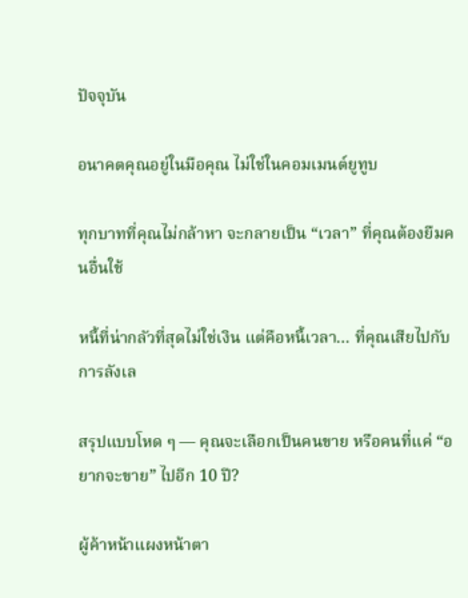ปัจจุบัน

อนาคตคุณอยู่ในมือคุณ ไม่ใช่ในคอมเมนต์ยูทูบ

ทุกบาทที่คุณไม่กล้าหา จะกลายเป็น “เวลา” ที่คุณต้องยืมคนอื่นใช้

หนี้ที่น่ากลัวที่สุดไม่ใช่เงิน แต่คือหนี้เวลา… ที่คุณเสียไปกับการลังเล

สรุปแบบโหด ๆ — คุณจะเลือกเป็นคนขาย หรือคนที่แค่ “อยากจะขาย” ไปอีก 10 ปี?

ผู้ค้าหน้าแผงหน้าตา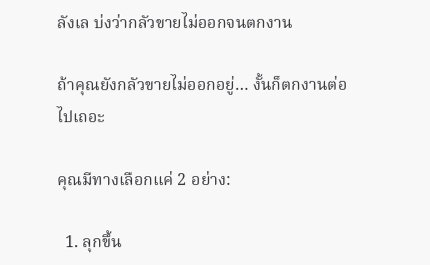ลังเล บ่งว่ากลัวขายไม่ออกจนตกงาน

ถ้าคุณยังกลัวขายไม่ออกอยู่… งั้นก็ตกงานต่อไปเถอะ

คุณมีทางเลือกแค่ 2 อย่าง:

  1. ลุกขึ้น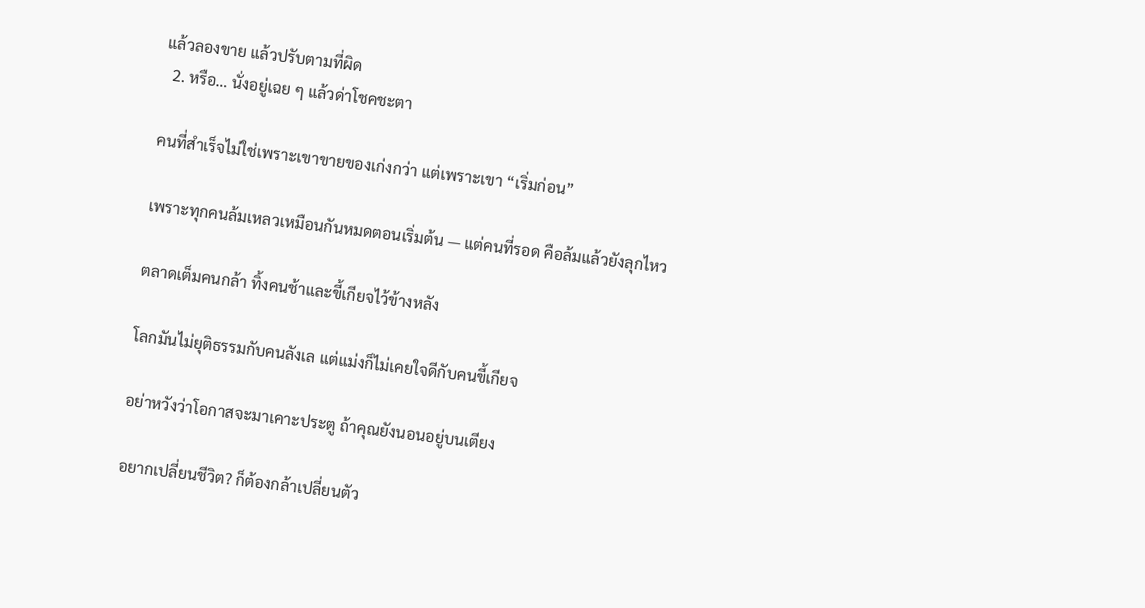แล้วลองขาย แล้วปรับตามที่ผิด
  2. หรือ… นั่งอยู่เฉย ๆ แล้วด่าโชคชะตา

คนที่สำเร็จไม่ใช่เพราะเขาขายของเก่งกว่า แต่เพราะเขา “เริ่มก่อน”

เพราะทุกคนล้มเหลวเหมือนกันหมดตอนเริ่มต้น — แต่คนที่รอด คือล้มแล้วยังลุกไหว

ตลาดเต็มคนกล้า ทิ้งคนช้าและขี้เกียจไว้ข้างหลัง

โลกมันไม่ยุติธรรมกับคนลังเล แต่แม่งก็ไม่เคยใจดีกับคนขี้เกียจ

อย่าหวังว่าโอกาสจะมาเคาะประตู ถ้าคุณยังนอนอยู่บนเตียง

อยากเปลี่ยนชีวิต? ก็ต้องกล้าเปลี่ยนตัว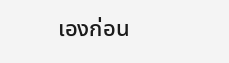เองก่อน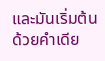และมันเริ่มต้นด้วยคำเดีย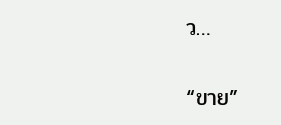ว…

“ขาย”